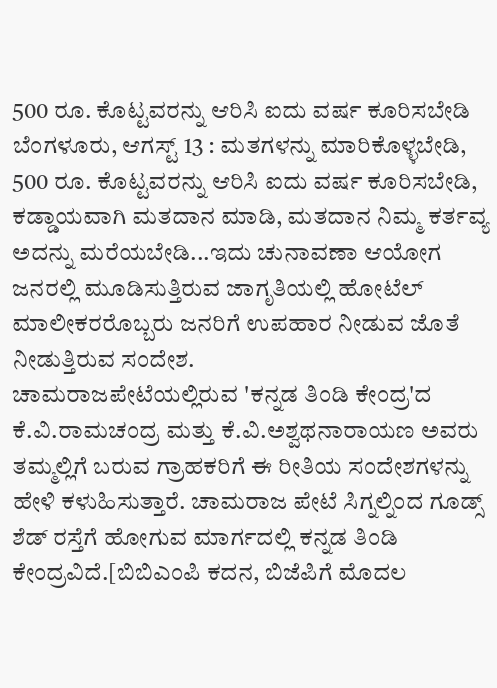500 ರೂ. ಕೊಟ್ಟವರನ್ನು ಆರಿಸಿ ಐದು ವರ್ಷ ಕೂರಿಸಬೇಡಿ
ಬೆಂಗಳೂರು, ಆಗಸ್ಟ್ 13 : ಮತಗಳನ್ನು ಮಾರಿಕೊಳ್ಳಬೇಡಿ, 500 ರೂ. ಕೊಟ್ಟವರನ್ನು ಆರಿಸಿ ಐದು ವರ್ಷ ಕೂರಿಸಬೇಡಿ, ಕಡ್ಡಾಯವಾಗಿ ಮತದಾನ ಮಾಡಿ, ಮತದಾನ ನಿಮ್ಮ ಕರ್ತವ್ಯ ಅದನ್ನು ಮರೆಯಬೇಡಿ...ಇದು ಚುನಾವಣಾ ಆಯೋಗ ಜನರಲ್ಲಿ ಮೂಡಿಸುತ್ತಿರುವ ಜಾಗೃತಿಯಲ್ಲಿ ಹೋಟೆಲ್ ಮಾಲೀಕರರೊಬ್ಬರು ಜನರಿಗೆ ಉಪಹಾರ ನೀಡುವ ಜೊತೆ ನೀಡುತ್ತಿರುವ ಸಂದೇಶ.
ಚಾಮರಾಜಪೇಟೆಯಲ್ಲಿರುವ 'ಕನ್ನಡ ತಿಂಡಿ ಕೇಂದ್ರ'ದ ಕೆ.ವಿ.ರಾಮಚಂದ್ರ ಮತ್ತು ಕೆ.ವಿ.ಅಶ್ವಥನಾರಾಯಣ ಅವರು ತಮ್ಮಲ್ಲಿಗೆ ಬರುವ ಗ್ರಾಹಕರಿಗೆ ಈ ರೀತಿಯ ಸಂದೇಶಗಳನ್ನು ಹೇಳಿ ಕಳುಹಿಸುತ್ತಾರೆ. ಚಾಮರಾಜ ಪೇಟೆ ಸಿಗ್ನಲ್ನಿಂದ ಗೂಡ್ಸ್ ಶೆಡ್ ರಸ್ತೆಗೆ ಹೋಗುವ ಮಾರ್ಗದಲ್ಲಿ ಕನ್ನಡ ತಿಂಡಿ ಕೇಂದ್ರವಿದೆ.[ಬಿಬಿಎಂಪಿ ಕದನ, ಬಿಜೆಪಿಗೆ ಮೊದಲ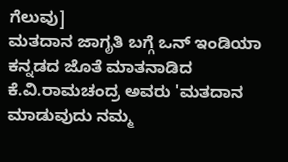ಗೆಲುವು]
ಮತದಾನ ಜಾಗೃತಿ ಬಗ್ಗೆ ಒನ್ ಇಂಡಿಯಾ ಕನ್ನಡದ ಜೊತೆ ಮಾತನಾಡಿದ ಕೆ.ವಿ.ರಾಮಚಂದ್ರ ಅವರು 'ಮತದಾನ ಮಾಡುವುದು ನಮ್ಮ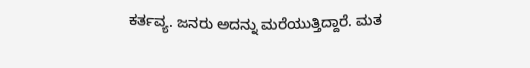ಕರ್ತವ್ಯ. ಜನರು ಅದನ್ನು ಮರೆಯುತ್ತಿದ್ದಾರೆ. ಮತ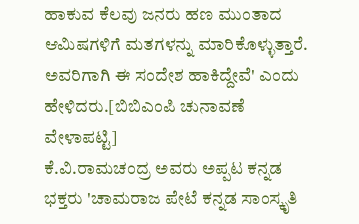ಹಾಕುವ ಕೆಲವು ಜನರು ಹಣ ಮುಂತಾದ ಆಮಿಷಗಳಿಗೆ ಮತಗಳನ್ನು ಮಾರಿಕೊಳ್ಳುತ್ತಾರೆ. ಅವರಿಗಾಗಿ ಈ ಸಂದೇಶ ಹಾಕಿದ್ದೇವೆ' ಎಂದು ಹೇಳಿದರು.[ಬಿಬಿಎಂಪಿ ಚುನಾವಣೆ ವೇಳಾಪಟ್ಟಿ]
ಕೆ.ವಿ.ರಾಮಚಂದ್ರ ಅವರು ಅಪ್ಪಟ ಕನ್ನಡ ಭಕ್ತರು 'ಚಾಮರಾಜ ಪೇಟೆ ಕನ್ನಡ ಸಾಂಸ್ಕೃತಿ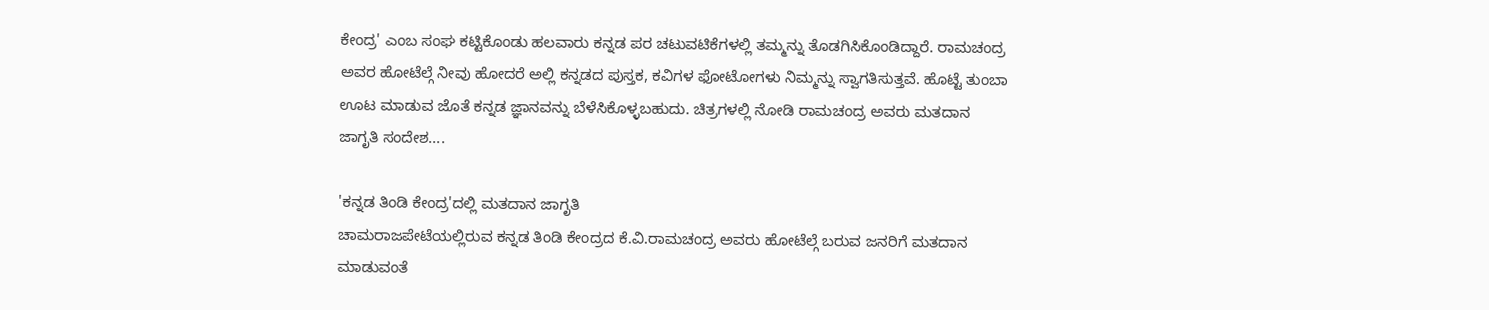ಕೇಂದ್ರ' ಎಂಬ ಸಂಘ ಕಟ್ಟಿಕೊಂಡು ಹಲವಾರು ಕನ್ನಡ ಪರ ಚಟುವಟಿಕೆಗಳಲ್ಲಿ ತಮ್ಮನ್ನು ತೊಡಗಿಸಿಕೊಂಡಿದ್ದಾರೆ. ರಾಮಚಂದ್ರ ಅವರ ಹೋಟೆಲ್ಗೆ ನೀವು ಹೋದರೆ ಅಲ್ಲಿ ಕನ್ನಡದ ಪುಸ್ತಕ, ಕವಿಗಳ ಫೋಟೋಗಳು ನಿಮ್ಮನ್ನು ಸ್ವಾಗತಿಸುತ್ತವೆ. ಹೊಟ್ಟೆ ತುಂಬಾ ಊಟ ಮಾಡುವ ಜೊತೆ ಕನ್ನಡ ಜ್ಞಾನವನ್ನು ಬೆಳೆಸಿಕೊಳ್ಳಬಹುದು. ಚಿತ್ರಗಳಲ್ಲಿ ನೋಡಿ ರಾಮಚಂದ್ರ ಅವರು ಮತದಾನ ಜಾಗೃತಿ ಸಂದೇಶ....

'ಕನ್ನಡ ತಿಂಡಿ ಕೇಂದ್ರ'ದಲ್ಲಿ ಮತದಾನ ಜಾಗೃತಿ
ಚಾಮರಾಜಪೇಟೆಯಲ್ಲಿರುವ ಕನ್ನಡ ತಿಂಡಿ ಕೇಂದ್ರದ ಕೆ.ವಿ.ರಾಮಚಂದ್ರ ಅವರು ಹೋಟೆಲ್ಗೆ ಬರುವ ಜನರಿಗೆ ಮತದಾನ ಮಾಡುವಂತೆ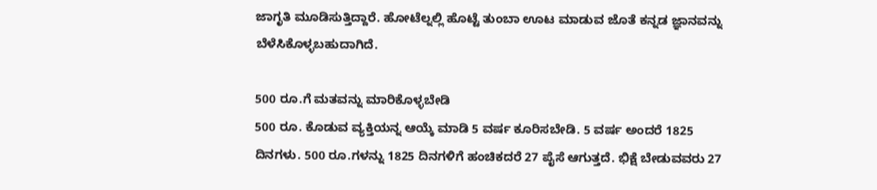ಜಾಗೃತಿ ಮೂಡಿಸುತ್ತಿದ್ದಾರೆ. ಹೋಟೆಲ್ನಲ್ಲಿ ಹೊಟ್ಟೆ ತುಂಬಾ ಊಟ ಮಾಡುವ ಜೊತೆ ಕನ್ನಡ ಜ್ಞಾನವನ್ನು ಬೆಳೆಸಿಕೊಳ್ಳಬಹುದಾಗಿದೆ.

500 ರೂ.ಗೆ ಮತವನ್ನು ಮಾರಿಕೊಳ್ಳಬೇಡಿ
500 ರೂ. ಕೊಡುವ ವ್ಯಕ್ತಿಯನ್ನ ಆಯ್ಕೆ ಮಾಡಿ 5 ವರ್ಷ ಕೂರಿಸಬೇಡಿ. 5 ವರ್ಷ ಅಂದರೆ 1825 ದಿನಗಳು. 500 ರೂ.ಗಳನ್ನು 1825 ದಿನಗಳಿಗೆ ಹಂಚಿಕದರೆ 27 ಪೈಸೆ ಆಗುತ್ತದೆ. ಭಿಕ್ಷೆ ಬೇಡುವವರು 27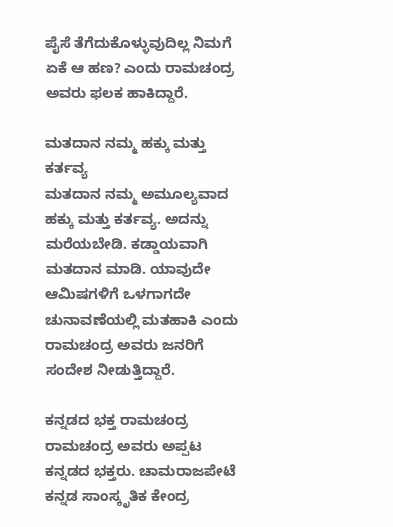ಪೈಸೆ ತೆಗೆದುಕೊಳ್ಳುವುದಿಲ್ಲ ನಿಮಗೆ ಏಕೆ ಆ ಹಣ? ಎಂದು ರಾಮಚಂದ್ರ ಅವರು ಫಲಕ ಹಾಕಿದ್ದಾರೆ.

ಮತದಾನ ನಮ್ಮ ಹಕ್ಕು ಮತ್ತು ಕರ್ತವ್ಯ
ಮತದಾನ ನಮ್ಮ ಅಮೂಲ್ಯವಾದ ಹಕ್ಕು ಮತ್ತು ಕರ್ತವ್ಯ. ಅದನ್ನು ಮರೆಯಬೇಡಿ. ಕಡ್ಡಾಯವಾಗಿ ಮತದಾನ ಮಾಡಿ. ಯಾವುದೇ ಆಮಿಷಗಳಿಗೆ ಒಳಗಾಗದೇ ಚುನಾವಣೆಯಲ್ಲಿ ಮತಹಾಕಿ ಎಂದು ರಾಮಚಂದ್ರ ಅವರು ಜನರಿಗೆ ಸಂದೇಶ ನೀಡುತ್ತಿದ್ದಾರೆ.

ಕನ್ನಡದ ಭಕ್ತ ರಾಮಚಂದ್ರ
ರಾಮಚಂದ್ರ ಅವರು ಅಪ್ಪಟ ಕನ್ನಡದ ಭಕ್ತರು. ಚಾಮರಾಜಪೇಟೆ ಕನ್ನಡ ಸಾಂಸ್ಕೃತಿಕ ಕೇಂದ್ರ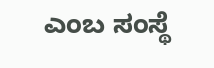ಎಂಬ ಸಂಸ್ಥೆ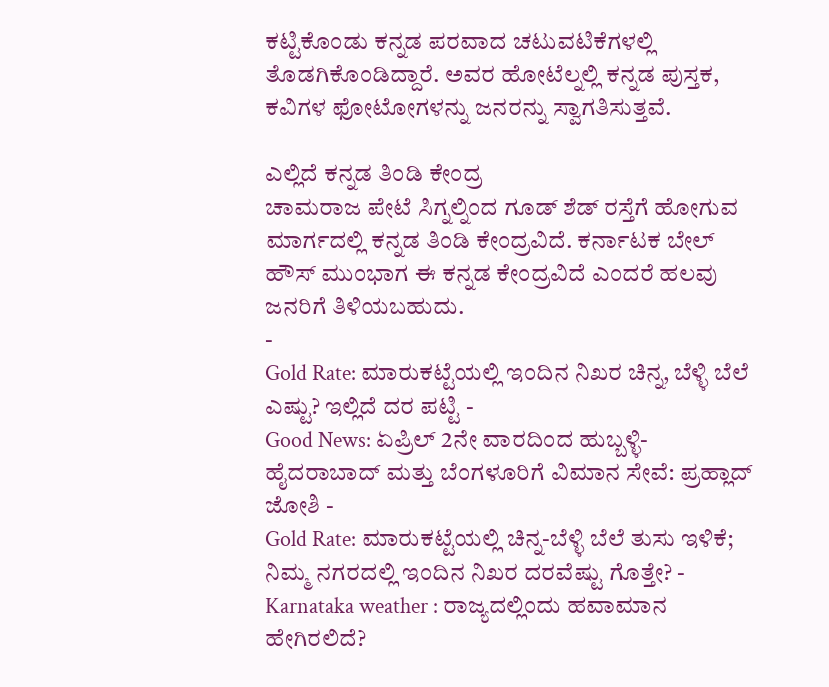ಕಟ್ಟಿಕೊಂಡು ಕನ್ನಡ ಪರವಾದ ಚಟುವಟಿಕೆಗಳಲ್ಲಿ ತೊಡಗಿಕೊಂಡಿದ್ದಾರೆ. ಅವರ ಹೋಟೆಲ್ನಲ್ಲಿ ಕನ್ನಡ ಪುಸ್ತಕ, ಕವಿಗಳ ಫೋಟೋಗಳನ್ನು ಜನರನ್ನು ಸ್ವಾಗತಿಸುತ್ತವೆ.

ಎಲ್ಲಿದೆ ಕನ್ನಡ ತಿಂಡಿ ಕೇಂದ್ರ
ಚಾಮರಾಜ ಪೇಟೆ ಸಿಗ್ನಲ್ನಿಂದ ಗೂಡ್ ಶೆಡ್ ರಸ್ತೆಗೆ ಹೋಗುವ ಮಾರ್ಗದಲ್ಲಿ ಕನ್ನಡ ತಿಂಡಿ ಕೇಂದ್ರವಿದೆ. ಕರ್ನಾಟಕ ಬೇಲ್ ಹೌಸ್ ಮುಂಭಾಗ ಈ ಕನ್ನಡ ಕೇಂದ್ರವಿದೆ ಎಂದರೆ ಹಲವು ಜನರಿಗೆ ತಿಳಿಯಬಹುದು.
-
Gold Rate: ಮಾರುಕಟ್ಟೆಯಲ್ಲಿ ಇಂದಿನ ನಿಖರ ಚಿನ್ನ, ಬೆಳ್ಳಿ ಬೆಲೆ ಎಷ್ಟು? ಇಲ್ಲಿದೆ ದರ ಪಟ್ಟಿ -
Good News: ಏಪ್ರಿಲ್ 2ನೇ ವಾರದಿಂದ ಹುಬ್ಬಳ್ಳಿ-ಹೈದರಾಬಾದ್ ಮತ್ತು ಬೆಂಗಳೂರಿಗೆ ವಿಮಾನ ಸೇವೆ: ಪ್ರಹ್ಲಾದ್ ಜೋಶಿ -
Gold Rate: ಮಾರುಕಟ್ಟೆಯಲ್ಲಿ ಚಿನ್ನ-ಬೆಳ್ಳಿ ಬೆಲೆ ತುಸು ಇಳಿಕೆ; ನಿಮ್ಮ ನಗರದಲ್ಲಿ ಇಂದಿನ ನಿಖರ ದರವೆಷ್ಟು ಗೊತ್ತೇ? -
Karnataka weather : ರಾಜ್ಯದಲ್ಲಿಂದು ಹವಾಮಾನ ಹೇಗಿರಲಿದೆ?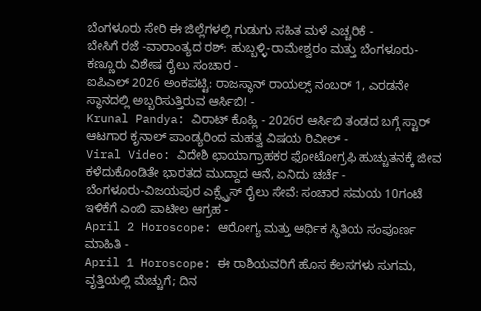ಬೆಂಗಳೂರು ಸೇರಿ ಈ ಜಿಲ್ಲೆಗಳಲ್ಲಿ ಗುಡುಗು ಸಹಿತ ಮಳೆ ಎಚ್ಚರಿಕೆ -
ಬೇಸಿಗೆ ರಜೆ -ವಾರಾಂತ್ಯದ ರಶ್: ಹುಬ್ಬಳ್ಳಿ-ರಾಮೇಶ್ವರಂ ಮತ್ತು ಬೆಂಗಳೂರು-ಕಣ್ಣೂರು ವಿಶೇಷ ರೈಲು ಸಂಚಾರ -
ಐಪಿಎಲ್ 2026 ಅಂಕಪಟ್ಟಿ: ರಾಜಸ್ಥಾನ್ ರಾಯಲ್ಸ್ ನಂಬರ್ 1, ಎರಡನೇ ಸ್ಥಾನದಲ್ಲಿ ಅಬ್ಬರಿಸುತ್ತಿರುವ ಆರ್ಸಿಬಿ! -
Krunal Pandya: ವಿರಾಟ್ ಕೊಹ್ಲಿ - 2026ರ ಆರ್ಸಿಬಿ ತಂಡದ ಬಗ್ಗೆ ಸ್ಟಾರ್ ಆಟಗಾರ ಕೃನಾಲ್ ಪಾಂಡ್ಯರಿಂದ ಮಹತ್ವ ವಿಷಯ ರಿವೀಲ್ -
Viral Video: ವಿದೇಶಿ ಛಾಯಾಗ್ರಾಹಕರ ಫೋಟೋಗ್ರಫಿ ಹುಚ್ಚುತನಕ್ಕೆ ಜೀವ ಕಳೆದುಕೊಂಡಿತೇ ಭಾರತದ ಮುದ್ದಾದ ಆನೆ, ಏನಿದು ಚರ್ಚೆ -
ಬೆಂಗಳೂರು-ವಿಜಯಪುರ ಎಕ್ಸ್ಪ್ರೆಸ್ ರೈಲು ಸೇವೆ: ಸಂಚಾರ ಸಮಯ 10ಗಂಟೆ ಇಳಿಕೆಗೆ ಎಂಬಿ ಪಾಟೀಲ ಆಗ್ರಹ -
April 2 Horoscope: ಆರೋಗ್ಯ ಮತ್ತು ಆರ್ಥಿಕ ಸ್ಥಿತಿಯ ಸಂಪೂರ್ಣ ಮಾಹಿತಿ -
April 1 Horoscope: ಈ ರಾಶಿಯವರಿಗೆ ಹೊಸ ಕೆಲಸಗಳು ಸುಗಮ, ವೃತ್ತಿಯಲ್ಲಿ ಮೆಚ್ಚುಗೆ; ದಿನ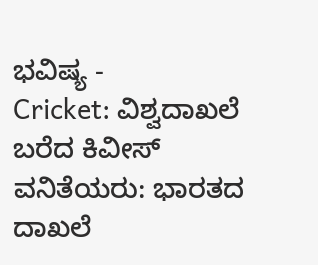ಭವಿಷ್ಯ -
Cricket: ವಿಶ್ವದಾಖಲೆ ಬರೆದ ಕಿವೀಸ್ ವನಿತೆಯರು: ಭಾರತದ ದಾಖಲೆ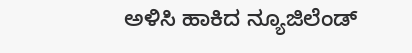ಅಳಿಸಿ ಹಾಕಿದ ನ್ಯೂಜಿಲೆಂಡ್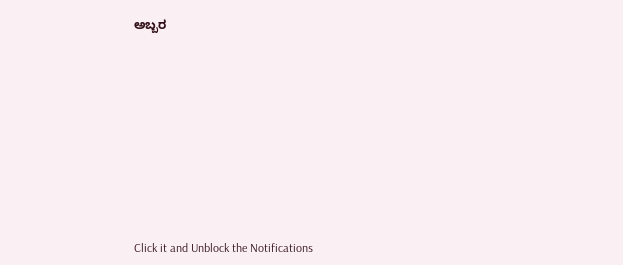ಅಬ್ಬರ












Click it and Unblock the Notifications